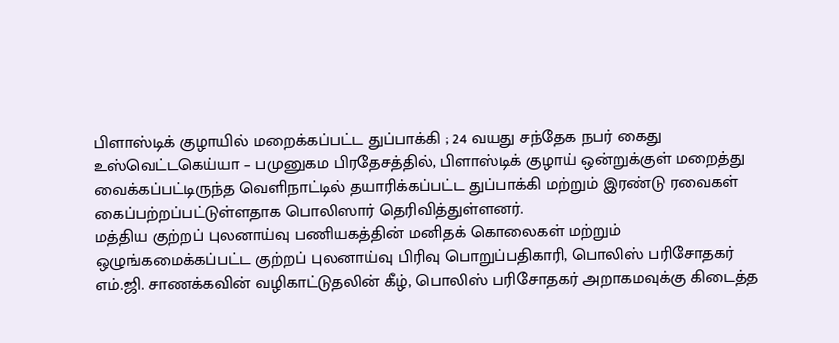பிளாஸ்டிக் குழாயில் மறைக்கப்பட்ட துப்பாக்கி ; 24 வயது சந்தேக நபர் கைது
உஸ்வெட்டகெய்யா – பமுனுகம பிரதேசத்தில், பிளாஸ்டிக் குழாய் ஒன்றுக்குள் மறைத்து வைக்கப்பட்டிருந்த வெளிநாட்டில் தயாரிக்கப்பட்ட துப்பாக்கி மற்றும் இரண்டு ரவைகள் கைப்பற்றப்பட்டுள்ளதாக பொலிஸார் தெரிவித்துள்ளனர்.
மத்திய குற்றப் புலனாய்வு பணியகத்தின் மனிதக் கொலைகள் மற்றும் ஒழுங்கமைக்கப்பட்ட குற்றப் புலனாய்வு பிரிவு பொறுப்பதிகாரி, பொலிஸ் பரிசோதகர் எம்.ஜி. சாணக்கவின் வழிகாட்டுதலின் கீழ், பொலிஸ் பரிசோதகர் அறாகமவுக்கு கிடைத்த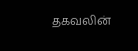தகவலின்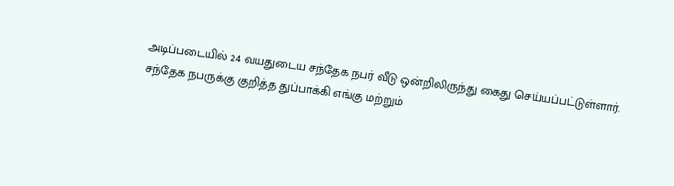அடிப்படையில் 24 வயதுடைய சந்தேக நபர் வீடு ஒன்றிலிருந்து கைது செய்யப்பட்டுள்ளார்.
சந்தேக நபருக்கு குறித்த துப்பாக்கி எங்கு மற்றும்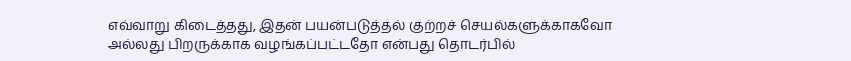எவ்வாறு கிடைத்தது, இதன் பயன்படுத்தல் குற்றச் செயல்களுக்காகவோ அல்லது பிறருக்காக வழங்கப்பட்டதோ என்பது தொடர்பில்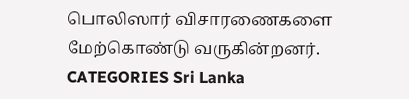பொலிஸார் விசாரணைகளை மேற்கொண்டு வருகின்றனர்.
CATEGORIES Sri Lanka